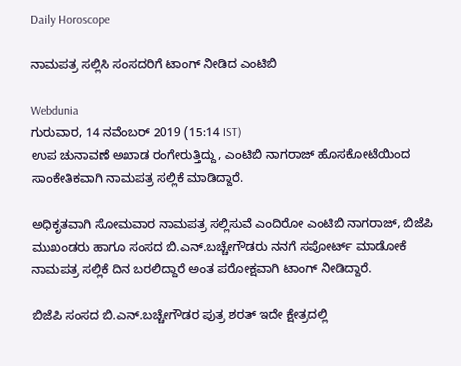Daily Horoscope

ನಾಮಪತ್ರ ಸಲ್ಲಿಸಿ ಸಂಸದರಿಗೆ ಟಾಂಗ್ ನೀಡಿದ ಎಂಟಿಬಿ

Webdunia
ಗುರುವಾರ, 14 ನವೆಂಬರ್ 2019 (15:14 IST)
ಉಪ ಚುನಾವಣೆ ಅಖಾಡ ರಂಗೇರುತ್ತಿದ್ದು, ಎಂಟಿಬಿ ನಾಗರಾಜ್ ಹೊಸಕೋಟೆಯಿಂದ ಸಾಂಕೇತಿಕವಾಗಿ ನಾಮಪತ್ರ ಸಲ್ಲಿಕೆ ಮಾಡಿದ್ದಾರೆ.

ಅಧಿಕೃತವಾಗಿ ಸೋಮವಾರ ನಾಮಪತ್ರ ಸಲ್ಲಿಸುವೆ ಎಂದಿರೋ ಎಂಟಿಬಿ ನಾಗರಾಜ್, ಬಿಜೆಪಿ ಮುಖಂಡರು ಹಾಗೂ ಸಂಸದ ಬಿ.ಎನ್.ಬಚ್ಚೇಗೌಡರು ನನಗೆ ಸಪೋರ್ಟ್ ಮಾಡೋಕೆ ನಾಮಪತ್ರ ಸಲ್ಲಿಕೆ ದಿನ ಬರಲಿದ್ದಾರೆ ಅಂತ ಪರೋಕ್ಷವಾಗಿ ಟಾಂಗ್ ನೀಡಿದ್ದಾರೆ.

ಬಿಜೆಪಿ ಸಂಸದ ಬಿ.ಎನ್.ಬಚ್ಚೇಗೌಡರ ಪುತ್ರ ಶರತ್ ಇದೇ ಕ್ಷೇತ್ರದಲ್ಲಿ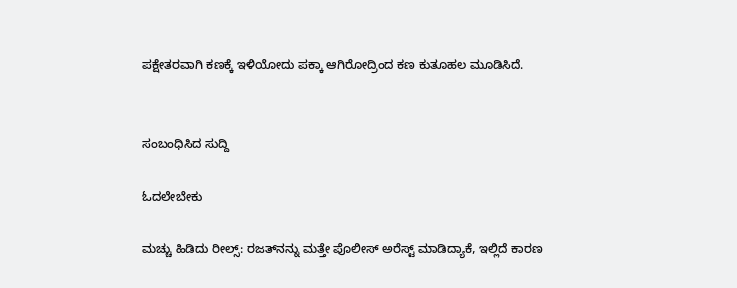ಪಕ್ಷೇತರವಾಗಿ ಕಣಕ್ಕೆ ಇಳಿಯೋದು ಪಕ್ಕಾ ಆಗಿರೋದ್ರಿಂದ ಕಣ ಕುತೂಹಲ ಮೂಡಿಸಿದೆ.


ಸಂಬಂಧಿಸಿದ ಸುದ್ದಿ

ಓದಲೇಬೇಕು

ಮಚ್ಚು ಹಿಡಿದು ರೀಲ್ಸ್‌: ರಜತ್‌ನನ್ನು ಮತ್ತೇ ಪೊಲೀಸ್ ಅರೆಸ್ಟ್ ಮಾಡಿದ್ಯಾಕೆ, ಇಲ್ಲಿದೆ ಕಾರಣ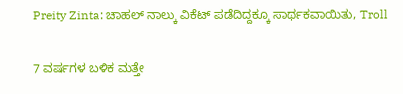Preity Zinta: ಚಾಹಲ್ ನಾಲ್ಕು ವಿಕೆಟ್ ಪಡೆದಿದ್ದಕ್ಕೂ ಸಾರ್ಥಕವಾಯಿತು, Troll

7 ವರ್ಷಗಳ ಬಳಿಕ ಮತ್ತೇ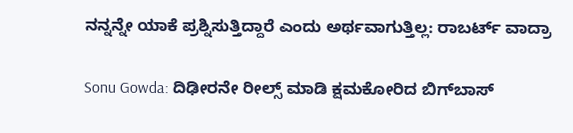ನನ್ನನ್ನೇ ಯಾಕೆ ಪ್ರಶ್ನಿಸುತ್ತಿದ್ದಾರೆ ಎಂದು ಅರ್ಥವಾಗುತ್ತಿಲ್ಲ: ರಾಬರ್ಟ್‌ ವಾದ್ರಾ

Sonu Gowda: ದಿಢೀರನೇ ರೀಲ್ಸ್ ಮಾಡಿ ಕ್ಷಮಕೋರಿದ ಬಿಗ್‌ಬಾಸ್‌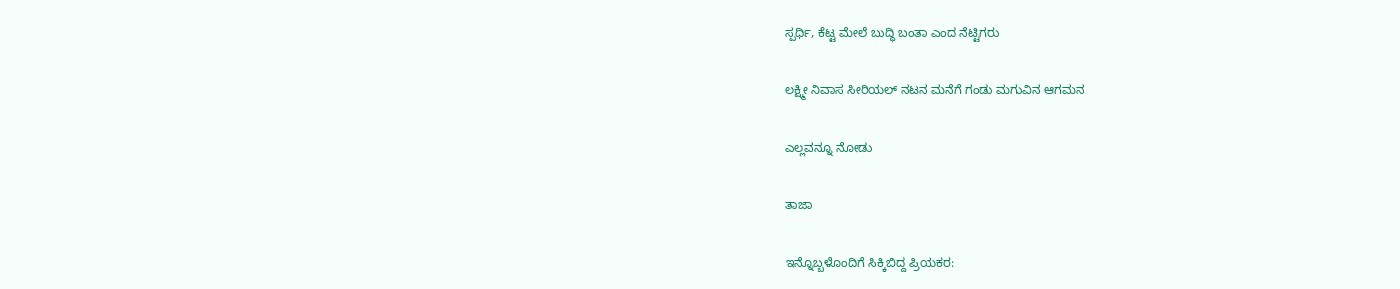ಸ್ಪರ್ಧಿ, ಕೆಟ್ಟ ಮೇಲೆ ಬುದ್ಧಿ ಬಂತಾ ಎಂದ ನೆಟ್ಟಿಗರು

ಲಕ್ಷ್ಮೀ ನಿವಾಸ ಸೀರಿಯಲ್ ನಟನ ಮನೆಗೆ ಗಂಡು ಮಗುವಿನ ಆಗಮನ

ಎಲ್ಲವನ್ನೂ ನೋಡು

ತಾಜಾ

ಇನ್ನೊಬ್ಬಳೊಂದಿಗೆ ಸಿಕ್ಕಿಬಿದ್ದ ಪ್ರಿಯಕರ: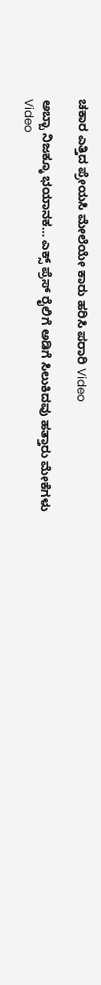ಚಕಾರ ಎತ್ತಿದ ಪ್ರೇಯಸಿ ಮೇಲೆಯೇ ಕಾರು ಹರಿಸಿ ಪರಾರಿ Video

ಅಬ್ಬಾ ನಿಜಕ್ಕೂ ಭಯಾನಕ… ಎಕ್ಸ್ ಪ್ರೆಸ್ ರೈಲಿಗೆ ಅಡಿಗೆ ಸಿಲುಕಿದವು ಹತ್ತಾರು ಮೇಕೆಗಳು Video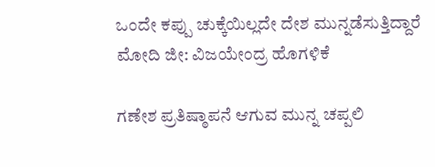ಒಂದೇ ಕಪ್ಪು ಚುಕ್ಕೆಯಿಲ್ಲದೇ ದೇಶ ಮುನ್ನಡೆಸುತ್ತಿದ್ದಾರೆ ಮೋದಿ ಜೀ: ವಿಜಯೇಂದ್ರ ಹೊಗಳಿಕೆ

ಗಣೇಶ ಪ್ರತಿಷ್ಠಾಪನೆ ಆಗುವ ಮುನ್ನ ಚಪ್ಪಲಿ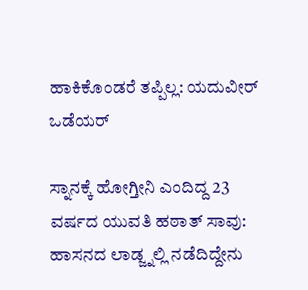ಹಾಕಿಕೊಂಡರೆ ತಪ್ಪಿಲ್ಲ: ಯದುವೀರ್ ಒಡೆಯರ್

ಸ್ನಾನಕ್ಕೆ ಹೋಗ್ತೀನಿ ಎಂದಿದ್ದ 23 ವರ್ಷದ ಯುವತಿ ಹಠಾತ್ ಸಾವು: ಹಾಸನದ ಲಾಡ್ಜ್ನಲ್ಲಿ ನಡೆದಿದ್ದೇನು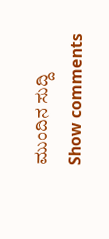ಮುಂದಿನ ಸುದ್ದಿ
Show comments